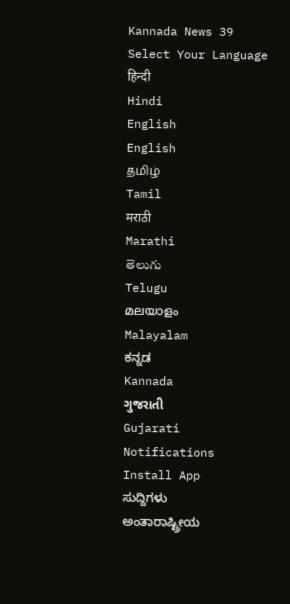Kannada News 39
Select Your Language
हिन्दी
Hindi
English
English
தமிழ்
Tamil
मराठी
Marathi
తెలుగు
Telugu
മലയാളം
Malayalam
ಕನ್ನಡ
Kannada
ગુજરાતી
Gujarati
Notifications
Install App
ಸುದ್ದಿಗಳು
ಅಂತಾರಾಷ್ಟ್ರೀಯ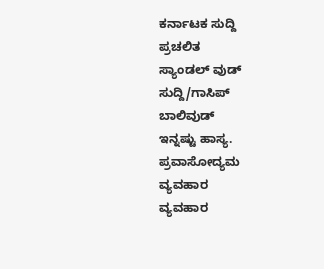ಕರ್ನಾಟಕ ಸುದ್ದಿ
ಪ್ರಚಲಿತ
ಸ್ಯಾಂಡಲ್ ವುಡ್
ಸುದ್ದಿ/ಗಾಸಿಪ್
ಬಾಲಿವುಡ್
ಇನ್ನಷ್ಟು ಹಾಸ್ಯ.
ಪ್ರವಾಸೋದ್ಯಮ
ವ್ಯವಹಾರ
ವ್ಯವಹಾರ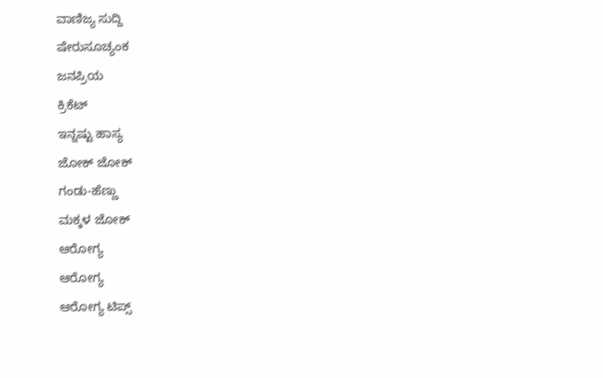ವಾಣಿಜ್ಯ ಸುದ್ದಿ
ಷೇರುಸೂಚ್ಯಂಕ
ಜನಪ್ರಿಯ
ಕ್ರಿಕೆಟ್
ಇನ್ನಷ್ಟು ಹಾಸ್ಯ
ಜೋಕ್ ಜೋಕ್
ಗಂಡು-ಹೆಣ್ಣು
ಮಕ್ಕಳ ಜೋಕ್
ಆರೋಗ್ಯ
ಆರೋಗ್ಯ
ಆರೋಗ್ಯ ಟಿಪ್ಸ್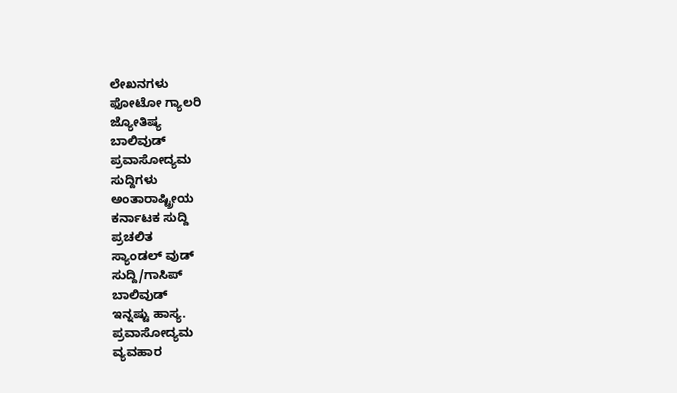ಲೇಖನಗಳು
ಫೋಟೋ ಗ್ಯಾಲರಿ
ಜ್ಯೋತಿಷ್ಯ
ಬಾಲಿವುಡ್
ಪ್ರವಾಸೋದ್ಯಮ
ಸುದ್ದಿಗಳು
ಅಂತಾರಾಷ್ಟ್ರೀಯ
ಕರ್ನಾಟಕ ಸುದ್ದಿ
ಪ್ರಚಲಿತ
ಸ್ಯಾಂಡಲ್ ವುಡ್
ಸುದ್ದಿ/ಗಾಸಿಪ್
ಬಾಲಿವುಡ್
ಇನ್ನಷ್ಟು ಹಾಸ್ಯ.
ಪ್ರವಾಸೋದ್ಯಮ
ವ್ಯವಹಾರ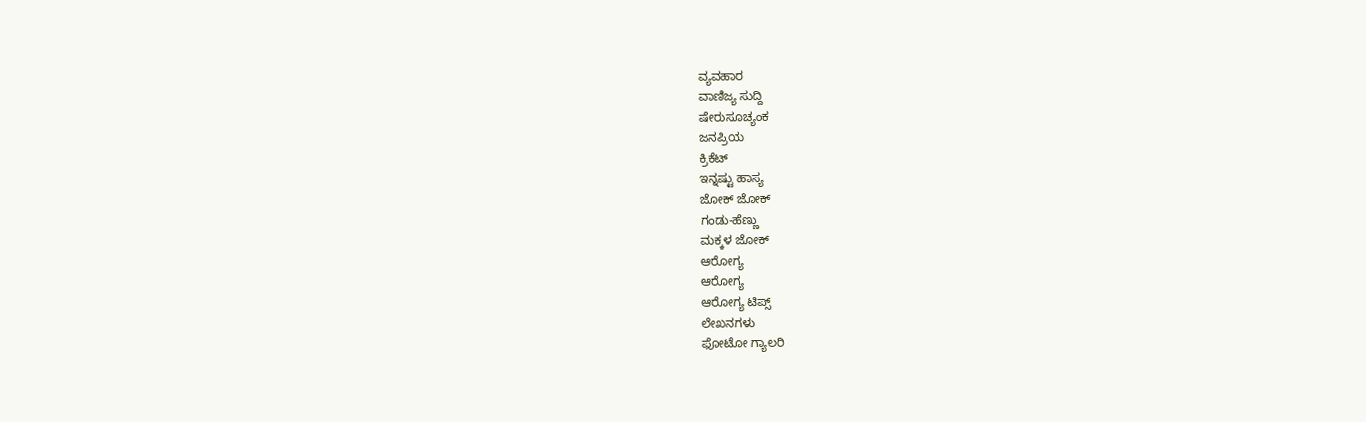ವ್ಯವಹಾರ
ವಾಣಿಜ್ಯ ಸುದ್ದಿ
ಷೇರುಸೂಚ್ಯಂಕ
ಜನಪ್ರಿಯ
ಕ್ರಿಕೆಟ್
ಇನ್ನಷ್ಟು ಹಾಸ್ಯ
ಜೋಕ್ ಜೋಕ್
ಗಂಡು-ಹೆಣ್ಣು
ಮಕ್ಕಳ ಜೋಕ್
ಆರೋಗ್ಯ
ಆರೋಗ್ಯ
ಆರೋಗ್ಯ ಟಿಪ್ಸ್
ಲೇಖನಗಳು
ಫೋಟೋ ಗ್ಯಾಲರಿ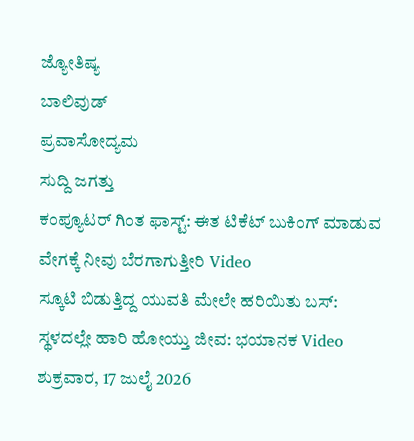ಜ್ಯೋತಿಷ್ಯ
ಬಾಲಿವುಡ್
ಪ್ರವಾಸೋದ್ಯಮ
ಸುದ್ದಿ ಜಗತ್ತು
ಕಂಪ್ಯೂಟರ್ ಗಿಂತ ಫಾಸ್ಟ್: ಈತ ಟಿಕೆಟ್ ಬುಕಿಂಗ್ ಮಾಡುವ ವೇಗಕ್ಕೆ ನೀವು ಬೆರಗಾಗುತ್ತೀರಿ Video
ಸ್ಕೂಟಿ ಬಿಡುತ್ತಿದ್ದ ಯುವತಿ ಮೇಲೇ ಹರಿಯಿತು ಬಸ್: ಸ್ಥಳದಲ್ಲೇ ಹಾರಿ ಹೋಯ್ತು ಜೀವ: ಭಯಾನಕ Video
ಶುಕ್ರವಾರ, 17 ಜುಲೈ 2026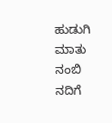ಹುಡುಗಿ ಮಾತು ನಂಬಿ ನದಿಗೆ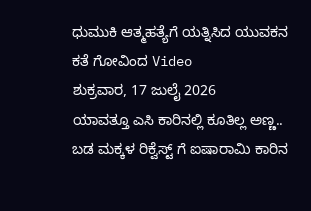ಧುಮುಕಿ ಆತ್ಮಹತ್ಯೆಗೆ ಯತ್ನಿಸಿದ ಯುವಕನ ಕತೆ ಗೋವಿಂದ Video
ಶುಕ್ರವಾರ, 17 ಜುಲೈ 2026
ಯಾವತ್ತೂ ಎಸಿ ಕಾರಿನಲ್ಲಿ ಕೂತಿಲ್ಲ ಅಣ್ಣ.. ಬಡ ಮಕ್ಕಳ ರಿಕ್ವೆಸ್ಟ್ ಗೆ ಐಷಾರಾಮಿ ಕಾರಿನ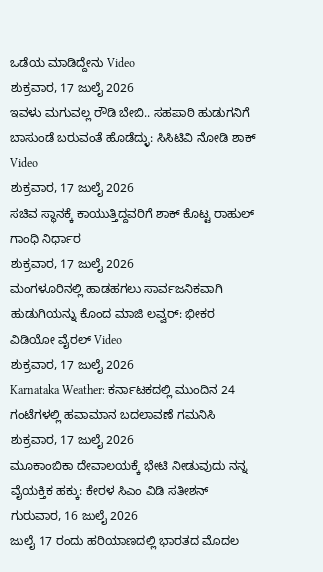ಒಡೆಯ ಮಾಡಿದ್ದೇನು Video
ಶುಕ್ರವಾರ, 17 ಜುಲೈ 2026
ಇವಳು ಮಗುವಲ್ಲ ರೌಡಿ ಬೇಬಿ.. ಸಹಪಾಠಿ ಹುಡುಗನಿಗೆ ಬಾಸುಂಡೆ ಬರುವಂತೆ ಹೊಡೆದ್ಳು: ಸಿಸಿಟಿವಿ ನೋಡಿ ಶಾಕ್ Video
ಶುಕ್ರವಾರ, 17 ಜುಲೈ 2026
ಸಚಿವ ಸ್ಥಾನಕ್ಕೆ ಕಾಯುತ್ತಿದ್ದವರಿಗೆ ಶಾಕ್ ಕೊಟ್ಟ ರಾಹುಲ್ ಗಾಂಧಿ ನಿರ್ಧಾರ
ಶುಕ್ರವಾರ, 17 ಜುಲೈ 2026
ಮಂಗಳೂರಿನಲ್ಲಿ ಹಾಡಹಗಲು ಸಾರ್ವಜನಿಕವಾಗಿ ಹುಡುಗಿಯನ್ನು ಕೊಂದ ಮಾಜಿ ಲವ್ವರ್: ಭೀಕರ ವಿಡಿಯೋ ವೈರಲ್ Video
ಶುಕ್ರವಾರ, 17 ಜುಲೈ 2026
Karnataka Weather: ಕರ್ನಾಟಕದಲ್ಲಿ ಮುಂದಿನ 24 ಗಂಟೆಗಳಲ್ಲಿ ಹವಾಮಾನ ಬದಲಾವಣೆ ಗಮನಿಸಿ
ಶುಕ್ರವಾರ, 17 ಜುಲೈ 2026
ಮೂಕಾಂಬಿಕಾ ದೇವಾಲಯಕ್ಕೆ ಭೇಟಿ ನೀಡುವುದು ನನ್ನ ವೈಯಕ್ತಿಕ ಹಕ್ಕು: ಕೇರಳ ಸಿಎಂ ವಿಡಿ ಸತೀಶನ್
ಗುರುವಾರ, 16 ಜುಲೈ 2026
ಜುಲೈ 17 ರಂದು ಹರಿಯಾಣದಲ್ಲಿ ಭಾರತದ ಮೊದಲ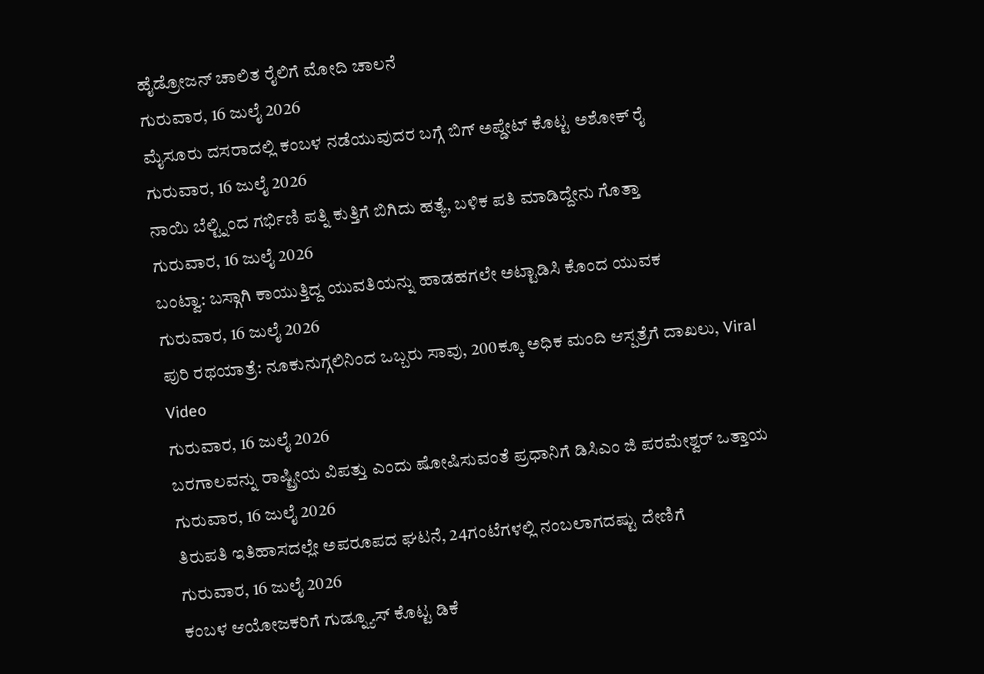ಹೈಡ್ರೋಜನ್ ಚಾಲಿತ ರೈಲಿಗೆ ಮೋದಿ ಚಾಲನೆ
ಗುರುವಾರ, 16 ಜುಲೈ 2026
ಮೈಸೂರು ದಸರಾದಲ್ಲಿ ಕಂಬಳ ನಡೆಯುವುದರ ಬಗ್ಗೆ ಬಿಗ್ ಅಪ್ಡೇಟ್ ಕೊಟ್ಟ ಅಶೋಕ್ ರೈ
ಗುರುವಾರ, 16 ಜುಲೈ 2026
ನಾಯಿ ಬೆಲ್ಟ್ನಿಂದ ಗರ್ಭಿಣಿ ಪತ್ನಿ ಕುತ್ತಿಗೆ ಬಿಗಿದು ಹತ್ಯೆ, ಬಳಿಕ ಪತಿ ಮಾಡಿದ್ದೇನು ಗೊತ್ತಾ
ಗುರುವಾರ, 16 ಜುಲೈ 2026
ಬಂಟ್ವಾ: ಬಸ್ಗಾಗಿ ಕಾಯುತ್ತಿದ್ದ ಯುವತಿಯನ್ನು ಹಾಡಹಗಲೇ ಅಟ್ಟಾಡಿಸಿ ಕೊಂದ ಯುವಕ
ಗುರುವಾರ, 16 ಜುಲೈ 2026
ಪುರಿ ರಥಯಾತ್ರೆ: ನೂಕುನುಗ್ಗಲಿನಿಂದ ಒಬ್ಬರು ಸಾವು, 200ಕ್ಕೂ ಅಧಿಕ ಮಂದಿ ಆಸ್ಪತ್ರೆಗೆ ದಾಖಲು, Viral Video
ಗುರುವಾರ, 16 ಜುಲೈ 2026
ಬರಗಾಲವನ್ನು ರಾಷ್ಟ್ರೀಯ ವಿಪತ್ತು ಎಂದು ಷೋಷಿಸುವಂತೆ ಪ್ರಧಾನಿಗೆ ಡಿಸಿಎಂ ಜಿ ಪರಮೇಶ್ವರ್ ಒತ್ತಾಯ
ಗುರುವಾರ, 16 ಜುಲೈ 2026
ತಿರುಪತಿ ಇತಿಹಾಸದಲ್ಲೇ ಅಪರೂಪದ ಘಟನೆ, 24ಗಂಟೆಗಳಲ್ಲಿ ನಂಬಲಾಗದಷ್ಟು ದೇಣಿಗೆ
ಗುರುವಾರ, 16 ಜುಲೈ 2026
ಕಂಬಳ ಆಯೋಜಕರಿಗೆ ಗುಡ್ನ್ಯೂಸ್ ಕೊಟ್ಟ ಡಿಕೆ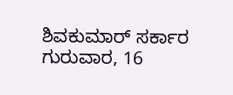ಶಿವಕುಮಾರ್ ಸರ್ಕಾರ
ಗುರುವಾರ, 16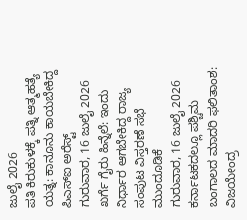ಜುಲೈ 2026
ಪತಿ ಕಿರುಕುಳಕ್ಕೆ ಪತ್ನಿ ಆತ್ಮಹತ್ಯೆ ಯತ್ನ: ಕಾನೂನು ಕಾಯಬೇಕಿದ್ದ ಪಿಎಸ್ಐ ಅರೆಸ್ಟ್
ಗುರುವಾರ, 16 ಜುಲೈ 2026
ಖರ್ಗೆ ಗೈರು ಹಿನ್ನೆಲೆ: ಇಂದು ನಿರ್ಧಾರ ಆಗಬೇಕಿದ್ದ ರಾಜ್ಯ ಸಂಪುಟ ವಿಸ್ತರಣೆ ಸಭೆ ಮುಂದೂಡಿಕೆ
ಗುರುವಾರ, 16 ಜುಲೈ 2026
ಕರ್ನಾಟಕದಲ್ಲೂ ಪಶ್ಚಿಮ ಬಂಗಾಲದ ಮಾದರಿ ಫಲಿತಾಂಶ: ವಿಜಯೇಂದ್ರ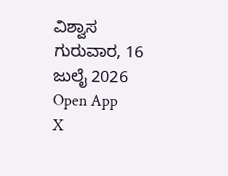ವಿಶ್ವಾಸ
ಗುರುವಾರ, 16 ಜುಲೈ 2026
Open App
X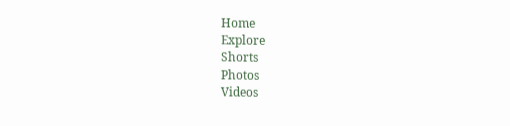Home
Explore
Shorts
Photos
Videos